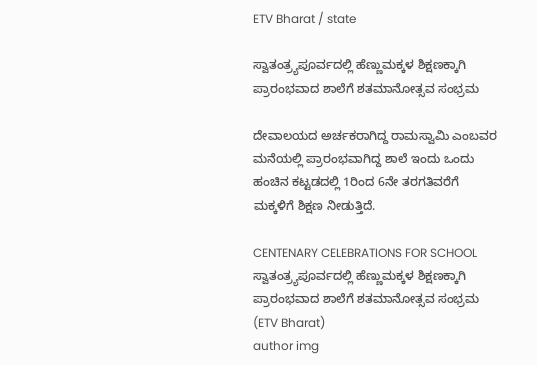ETV Bharat / state

ಸ್ವಾತಂತ್ರ್ಯಪೂರ್ವದಲ್ಲಿ ಹೆಣ್ಣು‌ಮಕ್ಕಳ ಶಿಕ್ಷಣಕ್ಕಾಗಿ ಪ್ರಾರಂಭವಾದ ಶಾಲೆಗೆ ಶತಮಾನೋತ್ಸವ ಸಂಭ್ರಮ

ದೇವಾಲಯದ ಅರ್ಚಕರಾಗಿದ್ದ ರಾಮಸ್ವಾಮಿ ಎಂಬವರ ಮನೆಯಲ್ಲಿ ಪ್ರಾರಂಭವಾಗಿದ್ದ ಶಾಲೆ ಇಂದು ಒಂದು ಹಂಚಿನ ಕಟ್ಟಡದಲ್ಲಿ 1ರಿಂದ 6ನೇ ತರಗತಿವರೆಗೆ ಮಕ್ಕಳಿಗೆ ಶಿಕ್ಷಣ ನೀಡುತ್ತಿದೆ.

CENTENARY CELEBRATIONS FOR SCHOOL
ಸ್ವಾತಂತ್ರ್ಯಪೂರ್ವದಲ್ಲಿ ಹೆಣ್ಣು‌ಮಕ್ಕಳ ಶಿಕ್ಷಣಕ್ಕಾಗಿ ಪ್ರಾರಂಭವಾದ ಶಾಲೆಗೆ ಶತಮಾನೋತ್ಸವ ಸಂಭ್ರಮ (ETV Bharat)
author img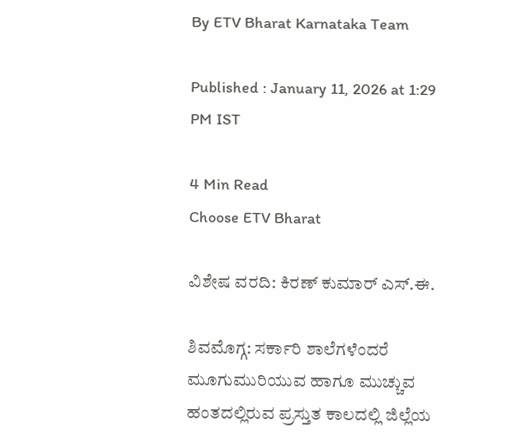By ETV Bharat Karnataka Team

Published : January 11, 2026 at 1:29 PM IST

4 Min Read
Choose ETV Bharat

ವಿಶೇಷ ವರದಿ: ಕಿರಣ್ ಕುಮಾರ್ ಎಸ್.ಈ.

ಶಿವಮೊಗ್ಗ: ಸರ್ಕಾರಿ ಶಾಲೆಗಳೆಂದರೆ ಮೂಗುಮುರಿಯುವ ಹಾಗೂ ಮುಚ್ಚುವ ಹಂತದಲ್ಲಿರುವ ಪ್ರಸ್ತುತ ಕಾಲದಲ್ಲಿ ಜಿಲ್ಲೆಯ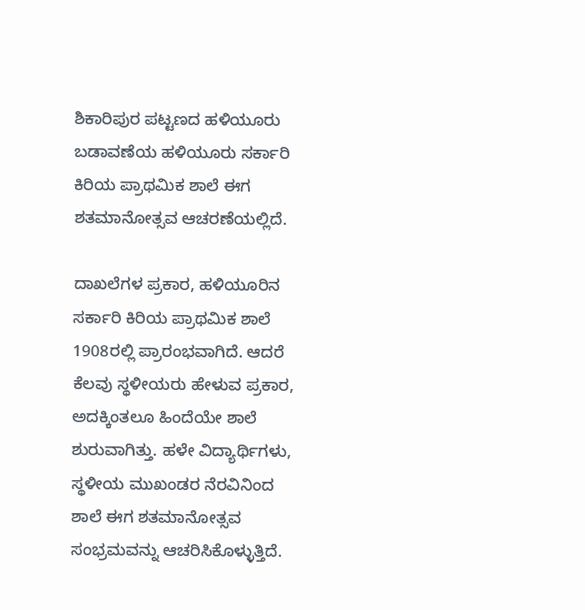ಶಿಕಾರಿಪುರ ಪಟ್ಟಣದ ಹಳಿಯೂರು ಬಡಾವಣೆಯ ಹಳಿಯೂರು ಸರ್ಕಾರಿ ಕಿರಿಯ ಪ್ರಾಥಮಿಕ ಶಾಲೆ ಈಗ ಶತಮಾನೋತ್ಸವ ಆಚರಣೆಯಲ್ಲಿದೆ.

ದಾಖಲೆಗಳ ಪ್ರಕಾರ, ಹಳಿಯೂರಿನ ಸರ್ಕಾರಿ ಕಿರಿಯ ಪ್ರಾಥಮಿಕ ಶಾಲೆ 1908ರಲ್ಲಿ ಪ್ರಾರಂಭವಾಗಿದೆ. ಆದರೆ ಕೆಲವು ಸ್ಥಳೀಯರು ಹೇಳುವ ಪ್ರಕಾರ, ಅದಕ್ಕಿಂತಲೂ ಹಿಂದೆಯೇ ಶಾಲೆ ಶುರುವಾಗಿತ್ತು. ಹಳೇ ವಿದ್ಯಾರ್ಥಿಗಳು, ಸ್ಥಳೀಯ ಮುಖಂಡರ ನೆರವಿನಿಂದ ಶಾಲೆ ಈಗ ಶತಮಾನೋತ್ಸವ ಸಂಭ್ರಮವನ್ನು ಆಚರಿಸಿಕೊಳ್ಳುತ್ತಿದೆ.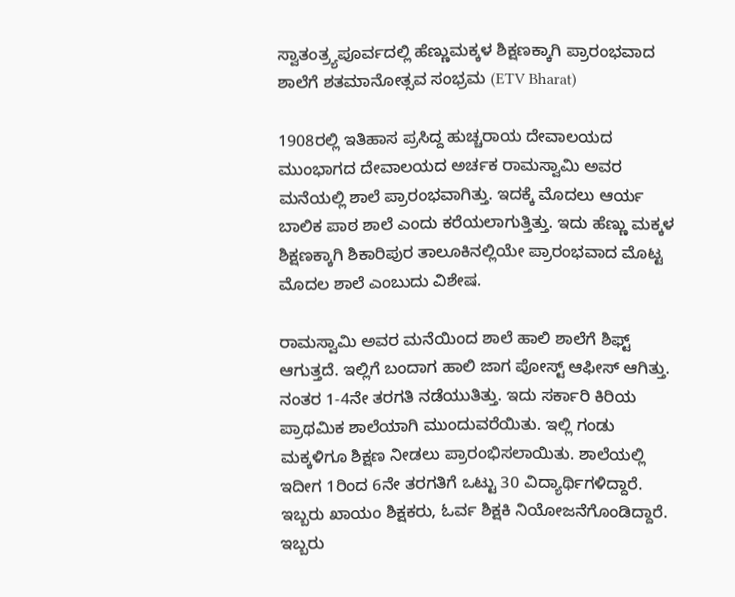ಸ್ವಾತಂತ್ರ್ಯಪೂರ್ವದಲ್ಲಿ ಹೆಣ್ಣು‌ಮಕ್ಕಳ ಶಿಕ್ಷಣಕ್ಕಾಗಿ ಪ್ರಾರಂಭವಾದ ಶಾಲೆಗೆ ಶತಮಾನೋತ್ಸವ ಸಂಭ್ರಮ (ETV Bharat)

1908ರಲ್ಲಿ ಇತಿಹಾಸ ಪ್ರಸಿದ್ದ ಹುಚ್ಚರಾಯ ದೇವಾಲಯದ ಮುಂಭಾಗದ ದೇವಾಲಯದ ಅರ್ಚಕ ರಾಮಸ್ವಾಮಿ ಅವರ ಮನೆಯಲ್ಲಿ ಶಾಲೆ ಪ್ರಾರಂಭವಾಗಿತ್ತು. ಇದಕ್ಕೆ ಮೊದಲು ಆರ್ಯ ಬಾಲಿಕ ಪಾಠ ಶಾಲೆ ಎಂದು ಕರೆಯಲಾಗುತ್ತಿತ್ತು. ಇದು ಹೆಣ್ಣು ಮಕ್ಕಳ ಶಿಕ್ಷಣಕ್ಕಾಗಿ ಶಿಕಾರಿಪುರ ತಾಲೂಕಿನಲ್ಲಿಯೇ ಪ್ರಾರಂಭವಾದ ಮೊಟ್ಟ ಮೊದಲ‌‌ ಶಾಲೆ ಎಂಬುದು ವಿಶೇಷ.

ರಾಮಸ್ವಾಮಿ ಅವರ ಮನೆಯಿಂದ ಶಾಲೆ ಹಾಲಿ ಶಾಲೆಗೆ ಶಿಫ್ಟ್ ಆಗುತ್ತದೆ. ಇಲ್ಲಿಗೆ ಬಂದಾಗ ಹಾಲಿ ಜಾಗ ಪೋಸ್ಟ್ ಆಫೀಸ್ ಆಗಿತ್ತು. ನಂತರ 1-4ನೇ ತರಗತಿ ನಡೆಯುತಿತ್ತು. ಇದು ಸರ್ಕಾರಿ ಕಿರಿಯ ಪ್ರಾಥಮಿಕ ಶಾಲೆಯಾಗಿ ಮುಂದುವರೆಯಿತು. ಇಲ್ಲಿ ಗಂಡು ಮಕ್ಕಳಿಗೂ ಶಿಕ್ಷಣ ನೀಡಲು ಪ್ರಾರಂಭಿಸಲಾಯಿತು. ಶಾಲೆಯಲ್ಲಿ ಇದೀಗ 1ರಿಂದ 6ನೇ ತರಗತಿಗೆ ಒಟ್ಟು 30 ವಿದ್ಯಾರ್ಥಿಗಳಿದ್ದಾರೆ. ಇಬ್ಬರು ಖಾಯಂ ಶಿಕ್ಷಕರು, ಓರ್ವ ಶಿಕ್ಷಕಿ ನಿಯೋಜನೆಗೊಂಡಿದ್ದಾರೆ. ಇಬ್ಬರು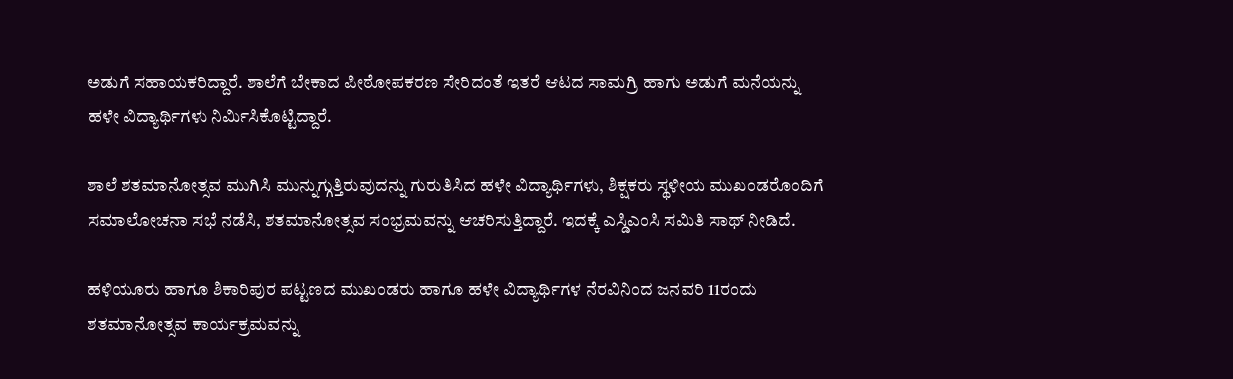ಅಡುಗೆ ಸಹಾಯಕರಿದ್ದಾರೆ. ಶಾಲೆಗೆ ಬೇಕಾದ ಪೀಠೋಪಕರಣ ಸೇರಿದಂತೆ ಇತರೆ ಆಟದ ಸಾಮಗ್ರಿ ಹಾಗು ಅಡುಗೆ ಮನೆಯನ್ನು ಹಳೇ ವಿದ್ಯಾರ್ಥಿಗಳು ನಿರ್ಮಿಸಿಕೊಟ್ಟಿದ್ದಾರೆ.

ಶಾಲೆ ಶತಮಾನೋತ್ಸವ ಮುಗಿಸಿ ಮುನ್ನುಗ್ಗುತ್ತಿರುವುದನ್ನು ಗುರುತಿಸಿದ ಹಳೇ ವಿದ್ಯಾರ್ಥಿಗಳು, ಶಿಕ್ಷಕರು ಸ್ಥಳೀಯ ಮುಖಂಡರೊಂದಿಗೆ ಸಮಾಲೋಚನಾ ಸಭೆ ನಡೆಸಿ, ಶತಮಾನೋತ್ಸವ ಸಂಭ್ರಮವನ್ನು ಆಚರಿಸುತ್ತಿದ್ದಾರೆ. ಇದಕ್ಕೆ ಎಸ್ಡಿಎಂಸಿ ಸಮಿತಿ ಸಾಥ್ ನೀಡಿದೆ.

ಹಳಿಯೂರು ಹಾಗೂ ಶಿಕಾರಿಪುರ ಪಟ್ಟಣದ ಮುಖಂಡರು ಹಾಗೂ ಹಳೇ ವಿದ್ಯಾರ್ಥಿಗಳ ನೆರವಿನಿಂದ ಜನವರಿ 11ರಂದು ಶತಮಾನೋತ್ಸವ ಕಾರ್ಯಕ್ರಮವನ್ನು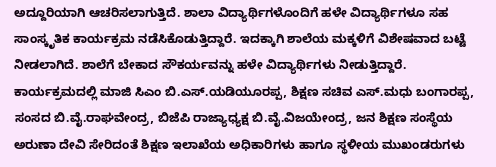ಅದ್ದೂರಿಯಾಗಿ ಆಚರಿಸಲಾಗುತ್ತಿದೆ. ಶಾಲಾ ವಿದ್ಯಾರ್ಥಿಗಳೊಂದಿಗೆ ಹಳೇ ವಿದ್ಯಾರ್ಥಿಗಳೂ ಸಹ ಸಾಂಸ್ಕೃತಿಕ‌ ಕಾರ್ಯಕ್ರಮ ನಡೆಸಿಕೊಡುತ್ತಿದ್ದಾರೆ. ಇದಕ್ಕಾಗಿ ಶಾಲೆಯ ಮಕ್ಕಳಿಗೆ ವಿಶೇಷವಾದ ಬಟ್ಟೆ ನೀಡಲಾಗಿದೆ. ಶಾಲೆಗೆ ಬೇಕಾದ ಸೌಕರ್ಯವನ್ನು ಹಳೇ ವಿದ್ಯಾರ್ಥಿಗಳು ನೀಡುತ್ತಿದ್ದಾರೆ. ಕಾರ್ಯಕ್ರಮದಲ್ಲಿ ಮಾಜಿ ಸಿಎಂ ಬಿ.ಎಸ್.ಯಡಿಯೂರಪ್ಪ, ಶಿಕ್ಷಣ ಸಚಿವ ಎಸ್‌.ಮಧು ಬಂಗಾರಪ್ಪ, ಸಂಸದ ಬಿ.ವೈ.ರಾಘವೇಂದ್ರ, ಬಿಜೆಪಿ ರಾಜ್ಯಾಧ್ಯಕ್ಷ ಬಿ.ವೈ.ವಿಜಯೇಂದ್ರ, ಜನ ಶಿಕ್ಷಣ ಸಂಸ್ಥೆಯ ಅರುಣಾ ದೇವಿ ಸೇರಿದಂತೆ ಶಿಕ್ಷಣ ಇಲಾಖೆಯ ಅಧಿಕಾರಿಗಳು ಹಾಗೂ ಸ್ಥಳೀಯ ಮುಖಂಡರುಗಳು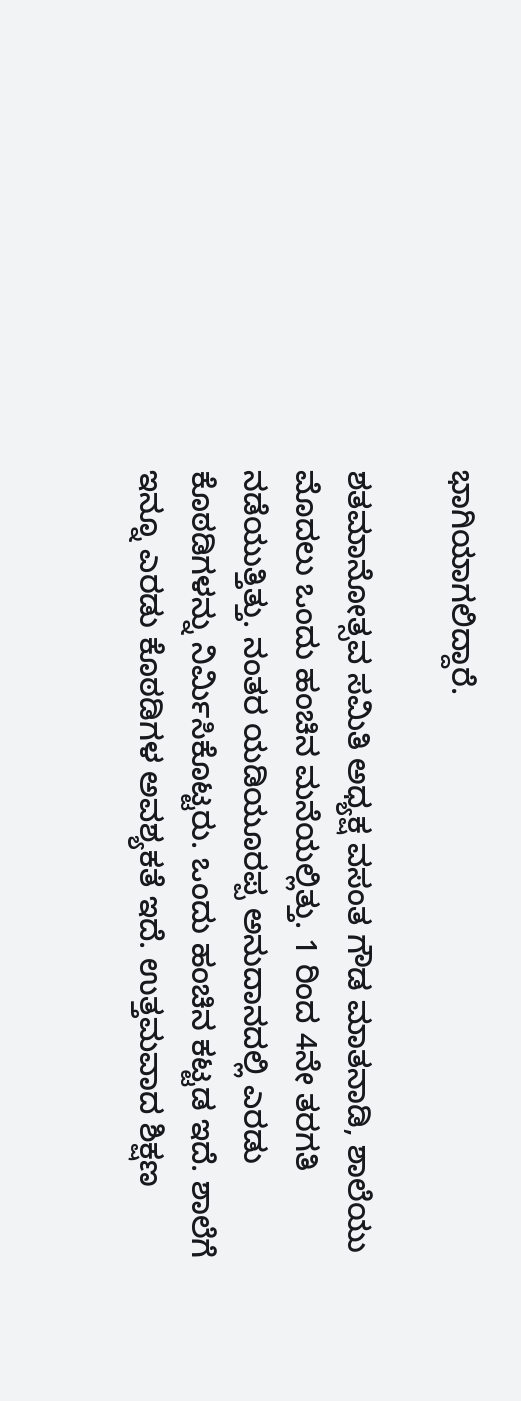ಭಾಗಿಯಾಗಲಿದ್ದಾರೆ.

ಶತಮಾನೋತ್ಸವ ಸಮಿತಿ ಅಧ್ಯಕ್ಷ ವಸಂತ ಗೌಡ ಮಾತನಾಡಿ, ಶಾಲೆಯು ಮೊದಲು ಒಂದು ಹಂಚಿನ ಮನೆಯಲ್ಲಿತ್ತು. 1 ರಿಂದ 4ನೇ ತರಗತಿ ನಡೆಯುತ್ತಿತ್ತು. ನಂತರ ಯಡಿಯೂರಪ್ಪ ಅನುದಾನದಲ್ಲಿ ಎರಡು ಕೊಠಡಿಗಳನ್ನು ನಿರ್ಮಿಸಿಕೊಟ್ಟರು‌. ಒಂದು ಹಂಚಿನ ಕಟ್ಟಡ ಇದೆ. ಶಾಲೆಗೆ ಇನ್ನೂ ಎರಡು ಕೊಠಡಿಗಳ ಅವಶ್ಯಕತೆ ಇದೆ. ಉತ್ತಮವಾದ ಶಿಕ್ಷಣ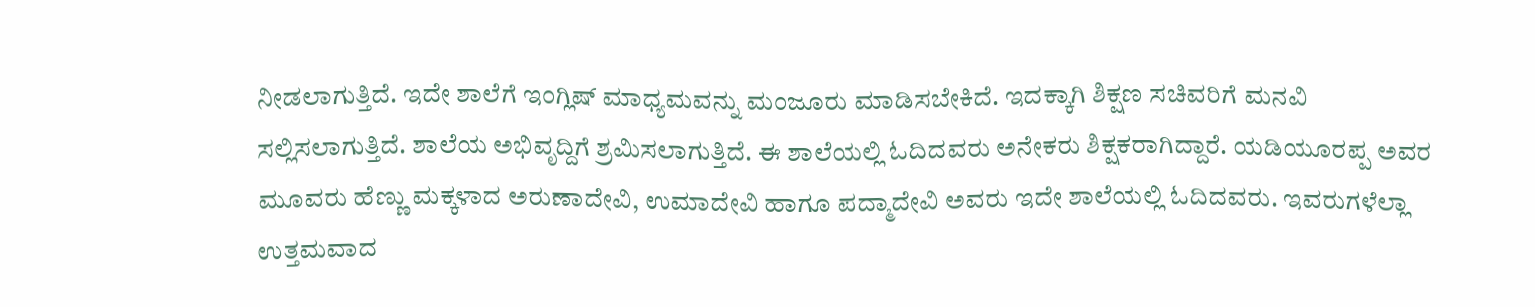ನೀಡಲಾಗುತ್ತಿದೆ. ಇದೇ ಶಾಲೆಗೆ ಇಂಗ್ಲಿಷ್ ಮಾಧ್ಯಮವನ್ನು ಮಂಜೂರು ಮಾಡಿಸಬೇಕಿದೆ. ಇದಕ್ಕಾಗಿ ಶಿಕ್ಷಣ ಸಚಿವರಿಗೆ ಮನವಿ ಸಲ್ಲಿಸಲಾಗುತ್ತಿದೆ. ಶಾಲೆಯ ಅಭಿವೃದ್ದಿಗೆ ಶ್ರಮಿಸಲಾಗುತ್ತಿದೆ. ಈ ಶಾಲೆಯಲ್ಲಿ ಓದಿದವರು ಅನೇಕರು ಶಿಕ್ಷಕರಾಗಿದ್ದಾರೆ. ಯಡಿಯೂರಪ್ಪ ಅವರ ಮೂವರು ಹೆಣ್ಣು ಮಕ್ಕಳಾದ ಅರುಣಾದೇವಿ, ಉಮಾದೇವಿ ಹಾಗೂ ಪದ್ಮಾದೇವಿ ಅವರು ಇದೇ ಶಾಲೆಯಲ್ಲಿ ಓದಿದವರು. ಇವರುಗಳೆಲ್ಲಾ ಉತ್ತಮವಾದ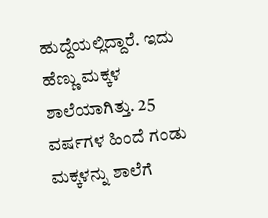ಹುದ್ದೆಯಲ್ಲಿದ್ದಾರೆ. ಇದು ಹೆಣ್ಣು ಮಕ್ಕಳ ಶಾಲೆಯಾಗಿತ್ತು. 25 ವರ್ಷಗಳ ಹಿಂದೆ ಗಂಡು ಮಕ್ಕಳನ್ನು ಶಾಲೆಗೆ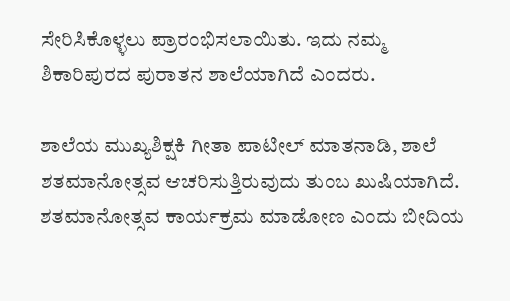ಸೇರಿಸಿಕೊಳ್ಳಲು ಪ್ರಾರಂಭಿಸಲಾಯಿತು. ಇದು ನಮ್ಮ ಶಿಕಾರಿಪುರದ ಪುರಾತನ ಶಾಲೆಯಾಗಿದೆ ಎಂದರು.

ಶಾಲೆಯ ಮುಖ್ಯಶಿಕ್ಷಕಿ ಗೀತಾ ಪಾಟೀಲ್ ಮಾತನಾಡಿ, ಶಾಲೆ ಶತಮಾನೋತ್ಸವ ಆಚರಿಸುತ್ತಿರುವುದು ತುಂಬ ಖುಷಿಯಾಗಿದೆ. ಶತಮಾನೋತ್ಸವ ಕಾರ್ಯಕ್ರಮ ಮಾಡೋಣ ಎಂದು ಬೀದಿಯ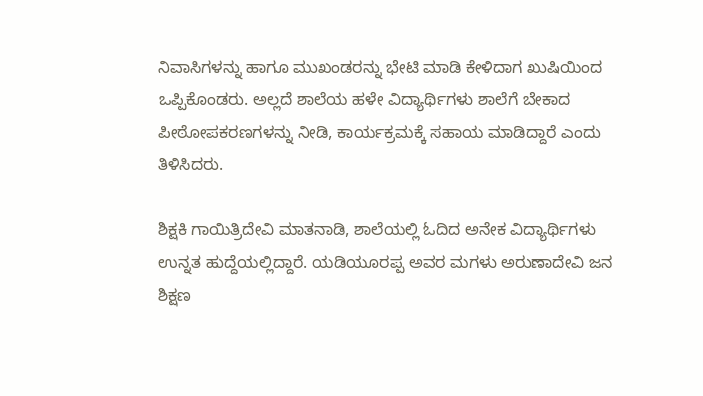ನಿವಾಸಿಗಳನ್ನು ಹಾಗೂ ಮುಖಂಡರನ್ನು ಭೇಟಿ ಮಾಡಿ ಕೇಳಿದಾಗ ಖುಷಿಯಿಂದ ಒಪ್ಪಿಕೊಂಡರು. ಅಲ್ಲದೆ ಶಾಲೆಯ ಹಳೇ ವಿದ್ಯಾರ್ಥಿಗಳು ಶಾಲೆಗೆ ಬೇಕಾದ ಪೀಠೋಪಕರಣಗಳನ್ನು ನೀಡಿ, ಕಾರ್ಯಕ್ರಮಕ್ಕೆ ಸಹಾಯ ಮಾಡಿದ್ದಾರೆ ಎಂದು ತಿಳಿಸಿದರು.

ಶಿಕ್ಷಕಿ ಗಾಯಿತ್ರಿದೇವಿ ಮಾತನಾಡಿ, ಶಾಲೆಯಲ್ಲಿ ಓದಿದ ಅನೇಕ ವಿದ್ಯಾರ್ಥಿಗಳು ಉನ್ನತ ಹುದ್ದೆಯಲ್ಲಿದ್ದಾರೆ. ಯಡಿಯೂರಪ್ಪ ಅವರ ಮಗಳು ಅರುಣಾದೇವಿ ಜನ ಶಿಕ್ಷಣ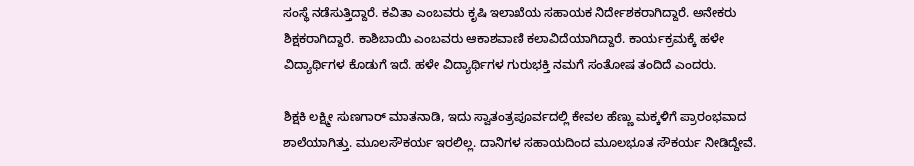ಸಂಸ್ಥೆ ನಡೆಸುತ್ತಿದ್ದಾರೆ. ಕವಿತಾ ಎಂಬವರು ಕೃಷಿ ಇಲಾಖೆಯ ಸಹಾಯಕ ನಿರ್ದೇಶಕರಾಗಿದ್ದಾರೆ. ಅನೇಕರು ಶಿಕ್ಷಕರಾಗಿದ್ದಾರೆ. ಕಾಶಿಬಾಯಿ ಎಂಬವರು ಆಕಾಶವಾಣಿ ಕಲಾವಿದೆಯಾಗಿದ್ದಾರೆ. ಕಾರ್ಯಕ್ರಮಕ್ಕೆ ಹಳೇ ವಿದ್ಯಾರ್ಥಿಗಳ ಕೊಡುಗೆ ಇದೆ. ಹಳೇ ವಿದ್ಯಾರ್ಥಿಗಳ ಗುರುಭಕ್ತಿ ನಮಗೆ ಸಂತೋಷ ತಂದಿದೆ ಎಂದರು.

ಶಿಕ್ಷಕಿ ಲಕ್ಷ್ಮೀ ಸುಣಗಾರ್ ಮಾತನಾಡಿ, ಇದು ಸ್ವಾತಂತ್ರಪೂರ್ವದಲ್ಲಿ ಕೇವಲ ಹೆಣ್ಣು ಮಕ್ಕಳಿಗೆ ಪ್ರಾರಂಭವಾದ ಶಾಲೆಯಾಗಿತ್ತು. ಮೂಲಸೌಕರ್ಯ ಇರಲಿಲ್ಲ. ದಾನಿಗಳ ಸಹಾಯದಿಂದ ಮೂಲಭೂತ ಸೌಕರ್ಯ ನೀಡಿದ್ದೇವೆ.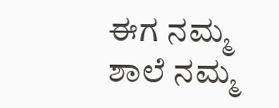ಈಗ ನಮ್ಮ ಶಾಲೆ ನಮ್ಮ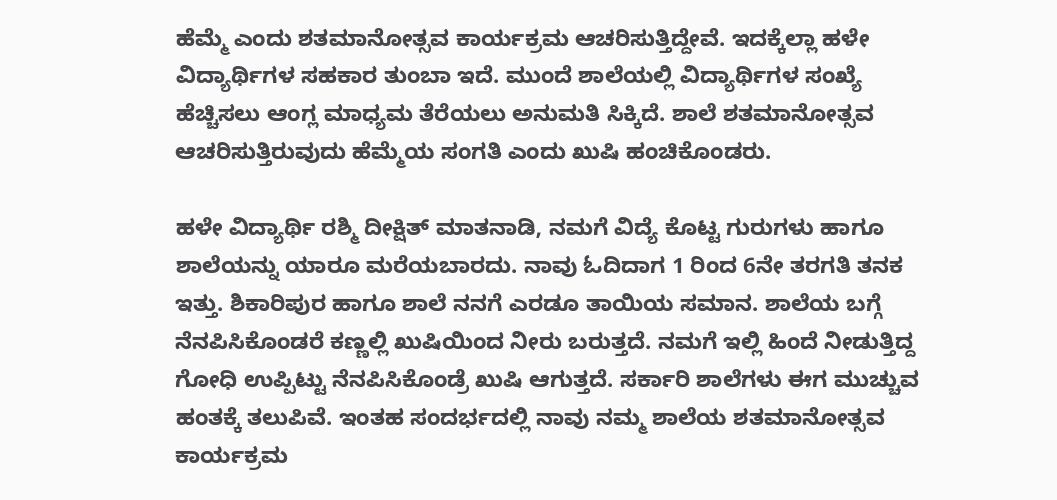ಹೆಮ್ಮೆ ಎಂದು ಶತಮಾನೋತ್ಸವ ಕಾರ್ಯಕ್ರಮ ಆಚರಿಸುತ್ತಿದ್ದೇವೆ. ಇದಕ್ಕೆಲ್ಲಾ ಹಳೇ ವಿದ್ಯಾರ್ಥಿಗಳ ಸಹಕಾರ ತುಂಬಾ ಇದೆ. ಮುಂದೆ ಶಾಲೆಯಲ್ಲಿ ವಿದ್ಯಾರ್ಥಿಗಳ ಸಂಖ್ಯೆ ಹೆಚ್ಚಿಸಲು ಆಂಗ್ಲ ಮಾಧ್ಯಮ ತೆರೆಯಲು ಅನುಮತಿ ಸಿಕ್ಕಿದೆ. ಶಾಲೆ ಶತಮಾನೋತ್ಸವ ಆಚರಿಸುತ್ತಿರುವುದು ಹೆಮ್ಮೆಯ ಸಂಗತಿ ಎಂದು ಖುಷಿ ಹಂಚಿಕೊಂಡರು.

ಹಳೇ ವಿದ್ಯಾರ್ಥಿ ರಶ್ಮಿ ದೀಕ್ಷಿತ್ ಮಾತನಾಡಿ, ನಮಗೆ ವಿದ್ಯೆ ಕೊಟ್ಟ ಗುರುಗಳು ಹಾಗೂ ಶಾಲೆಯನ್ನು ಯಾರೂ ಮರೆಯಬಾರದು. ನಾವು ಓದಿದಾಗ 1 ರಿಂದ 6ನೇ ತರಗತಿ ತನಕ ಇತ್ತು. ಶಿಕಾರಿಪುರ ಹಾಗೂ ಶಾಲೆ ನನಗೆ ಎರಡೂ ತಾಯಿಯ ಸಮಾನ. ಶಾಲೆಯ ಬಗ್ಗೆ ನೆನಪಿಸಿಕೊಂಡರೆ ಕಣ್ಣಲ್ಲಿ ಖುಷಿಯಿಂದ ನೀರು ಬರುತ್ತದೆ. ನಮಗೆ ಇಲ್ಲಿ ಹಿಂದೆ ನೀಡುತ್ತಿದ್ದ ಗೋಧಿ ಉಪ್ಪಿಟ್ಟು ನೆನಪಿಸಿಕೊಂಡ್ರೆ ಖುಷಿ ಆಗುತ್ತದೆ. ಸರ್ಕಾರಿ ಶಾಲೆಗಳು ಈಗ ಮುಚ್ಚುವ ಹಂತಕ್ಕೆ ತಲುಪಿವೆ. ಇಂತಹ ಸಂದರ್ಭದಲ್ಲಿ ನಾವು ನಮ್ಮ‌ ಶಾಲೆಯ ಶತಮಾನೋತ್ಸವ ಕಾರ್ಯಕ್ರಮ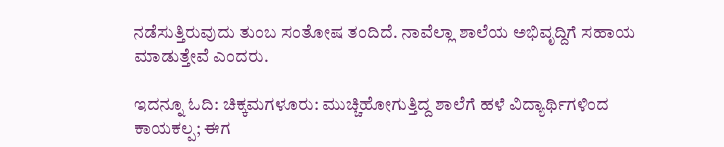ನಡೆಸುತ್ತಿರುವುದು ತುಂಬ ಸಂತೋಷ ತಂದಿದೆ. ನಾವೆಲ್ಲಾ ಶಾಲೆಯ ಅಭಿವೃದ್ದಿಗೆ ಸಹಾಯ ಮಾಡುತ್ತೇವೆ ಎಂದರು.

ಇದನ್ನೂ ಓದಿ: ಚಿಕ್ಕಮಗಳೂರು: ಮುಚ್ಚಿಹೋಗುತ್ತಿದ್ದ ಶಾಲೆಗೆ ಹಳೆ ವಿದ್ಯಾರ್ಥಿಗಳಿಂದ ಕಾಯಕಲ್ಪ; ಈಗ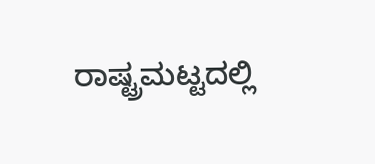ರಾಷ್ಟ್ರಮಟ್ಟದಲ್ಲಿ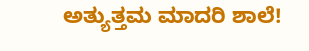ಅತ್ಯುತ್ತಮ ಮಾದರಿ ಶಾಲೆ!